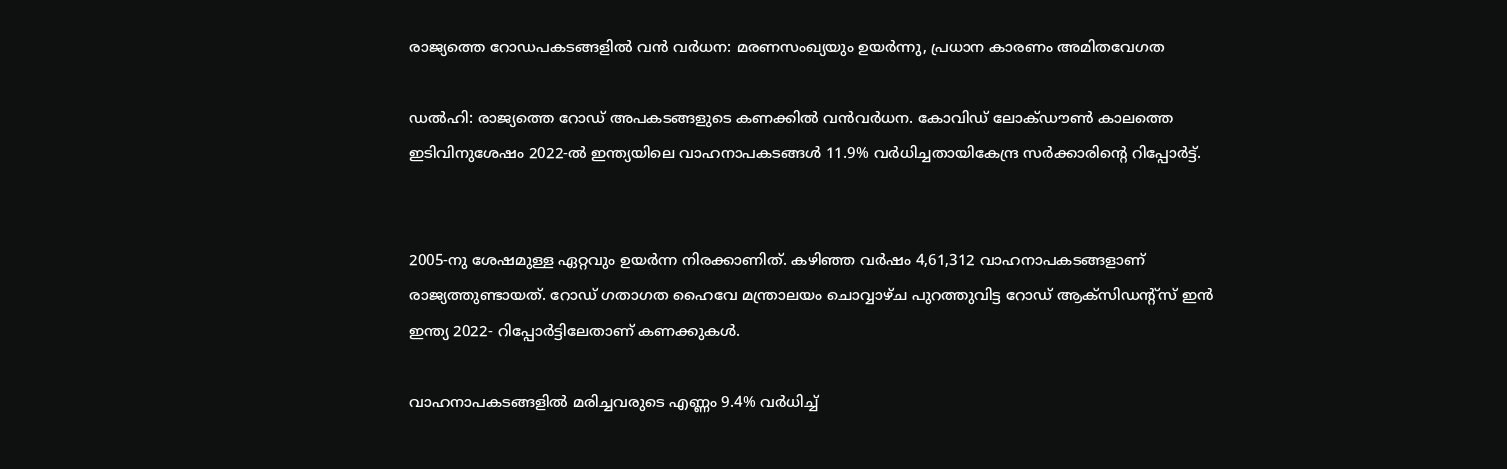രാജ്യത്തെ റോഡപകടങ്ങളില്‍ വൻ വര്‍ധന: മരണസംഖ്യയും ഉയര്‍ന്നു, പ്രധാന കാരണം അമിതവേഗത

ഡല്‍ഹി: രാജ്യത്തെ റോഡ് അപകടങ്ങളുടെ കണക്കില്‍ വൻവര്‍ധന. കോവിഡ് ലോക്ഡൗണ്‍ കാലത്തെ ഇടിവിനുശേഷം 2022-ല്‍ ഇന്ത്യയിലെ വാഹനാപകടങ്ങള്‍ 11.9% വര്‍ധിച്ചതായികേന്ദ്ര സര്‍ക്കാരിന്റെ റിപ്പോര്‍ട്ട്.


2005-നു ശേഷമുള്ള ഏറ്റവും ഉയര്‍ന്ന നിരക്കാണിത്. കഴിഞ്ഞ വര്‍ഷം 4,61,312 വാഹനാപകടങ്ങളാണ് രാജ്യത്തുണ്ടായത്. റോഡ് ഗതാഗത ഹൈവേ മന്ത്രാലയം ചൊവ്വാഴ്ച പുറത്തുവിട്ട റോഡ് ആക്സിഡന്റ്സ് ഇൻ ഇന്ത്യ 2022- റിപ്പോര്‍ട്ടിലേതാണ് കണക്കുകള്‍.

വാഹനാപകടങ്ങളില്‍ മരിച്ചവരുടെ എണ്ണം 9.4% വര്‍ധിച്ച്‌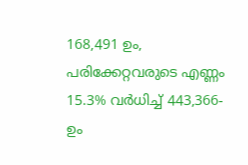168,491 ഉം, പരിക്കേറ്റവരുടെ എണ്ണം 15.3% വര്‍ധിച്ച്‌ 443,366- ഉം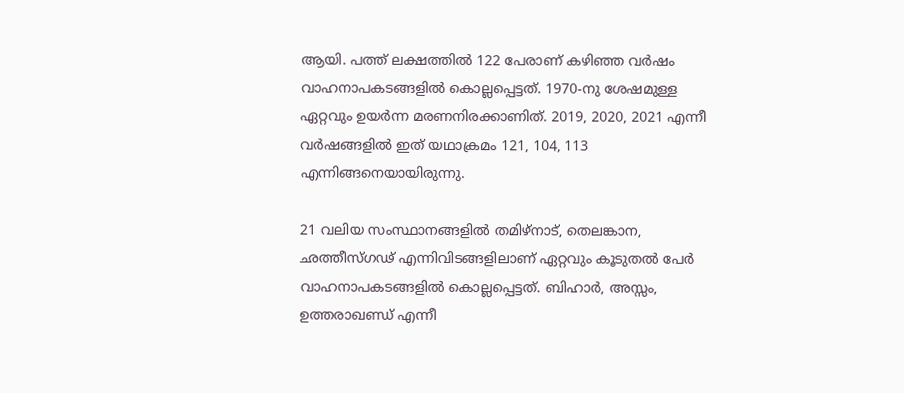ആയി. പത്ത് ലക്ഷത്തില്‍ 122 പേരാണ് കഴിഞ്ഞ വര്‍ഷം വാഹനാപകടങ്ങളില്‍ കൊല്ലപ്പെട്ടത്. 1970-നു ശേഷമുള്ള ഏറ്റവും ഉയര്‍ന്ന മരണനിരക്കാണിത്. 2019, 2020, 2021 എന്നീ വര്‍ഷങ്ങളില്‍ ഇത് യഥാക്രമം 121, 104, 113 എന്നിങ്ങനെയായിരുന്നു.

21 വലിയ സംസ്ഥാനങ്ങളില്‍ തമിഴ്നാട്, തെലങ്കാന, ഛത്തീസ്ഗഢ് എന്നിവിടങ്ങളിലാണ് ഏറ്റവും കൂടുതല്‍ പേര്‍ വാഹനാപകടങ്ങളില്‍ കൊല്ലപ്പെട്ടത്. ബിഹാര്‍, അസ്സം, ഉത്തരാഖണ്ഡ് എന്നീ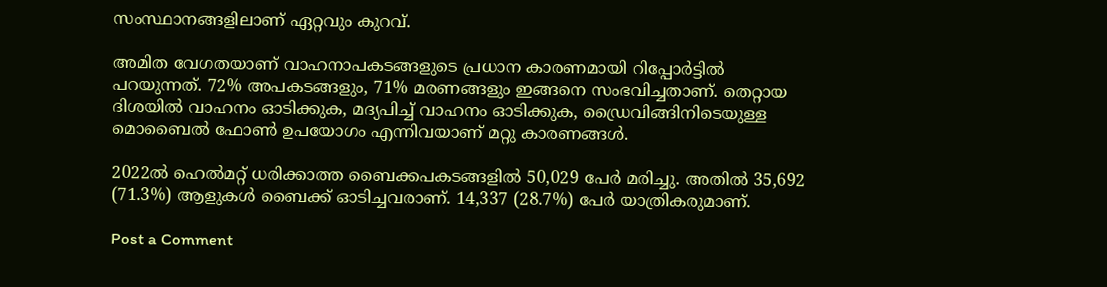സംസ്ഥാനങ്ങളിലാണ് ഏറ്റവും കുറവ്.

അമിത വേഗതയാണ് വാഹനാപകടങ്ങളുടെ പ്രധാന കാരണമായി റിപ്പോര്‍ട്ടില്‍ പറയുന്നത്. 72% അപകടങ്ങളും, 71% മരണങ്ങളും ഇങ്ങനെ സംഭവിച്ചതാണ്. തെറ്റായ ദിശയില്‍ വാഹനം ഓടിക്കുക, മദ്യപിച്ച്‌ വാഹനം ഓടിക്കുക, ഡ്രൈവിങ്ങിനിടെയുള്ള മൊബൈല്‍ ഫോണ്‍ ഉപയോഗം എന്നിവയാണ് മറ്റു കാരണങ്ങള്‍.

2022ല്‍ ഹെല്‍മറ്റ് ധരിക്കാത്ത ബൈക്കപകടങ്ങളില്‍ 50,029 പേര്‍ മരിച്ചു. അതില്‍ 35,692 (71.3%) ആളുകള്‍ ബൈക്ക് ഓടിച്ചവരാണ്. 14,337 (28.7%) പേര്‍ യാത്രികരുമാണ്.

Post a Comment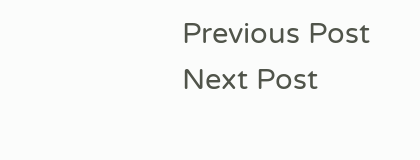Previous Post Next Post